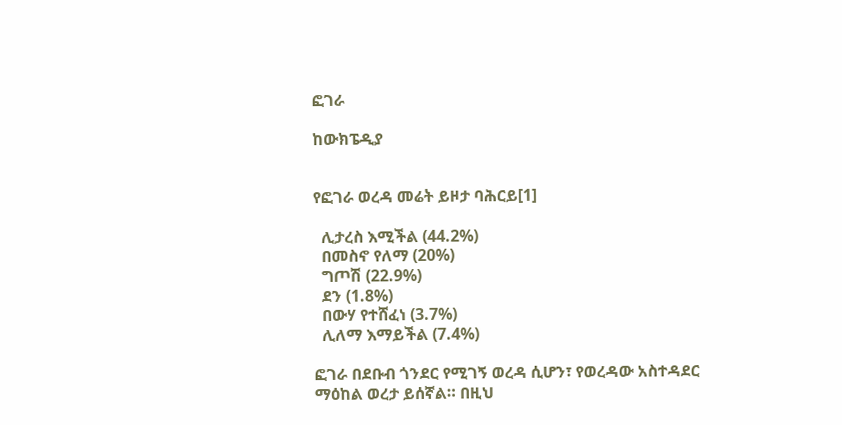ፎገራ

ከውክፔዲያ


የፎገራ ወረዳ መሬት ይዞታ ባሕርይ[1]

  ሊታረስ እሚችል (44.2%)
  በመስኖ የለማ (20%)
  ግጦሽ (22.9%)
  ደን (1.8%)
  በውሃ የተሸፈነ (3.7%)
  ሊለማ እማይችል (7.4%)

ፎገራ በደቡብ ጎንደር የሚገኝ ወረዳ ሲሆን፣ የወረዳው አስተዳደር ማዕከል ወረታ ይሰኛል። በዚህ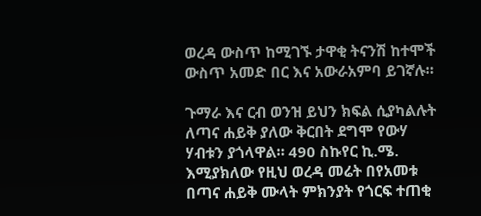ወረዳ ውስጥ ከሚገኙ ታዋቂ ትናንሽ ከተሞች ውስጥ አመድ በር እና አውራአምባ ይገኛሉ።

ጉማራ እና ርብ ወንዝ ይህን ክፍል ሲያካልሉት ለጣና ሐይቅ ያለው ቅርበት ደግሞ የውሃ ሃብቱን ያጎላዋል። 490 ስኩየር ኪ.ሜ. እሚያክለው የዚህ ወረዳ መሬት በየአመቱ በጣና ሐይቅ ሙላት ምክንያት የጎርፍ ተጠቂ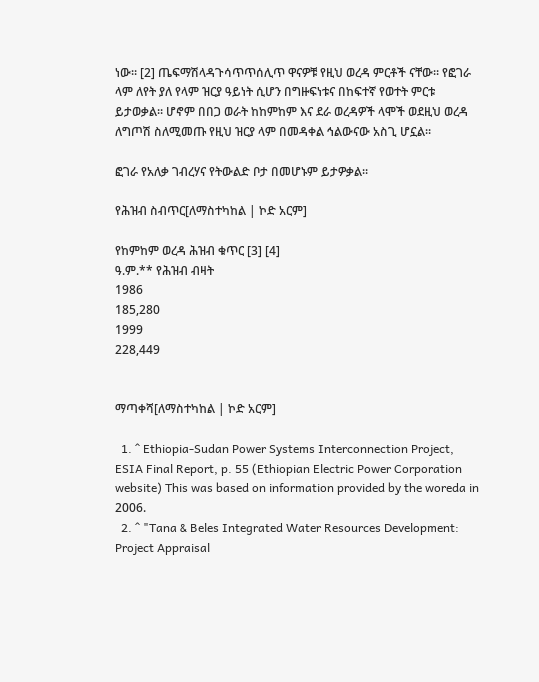ነው። [2] ጤፍማሽላዳጉሳጥጥሰሊጥ ዋናዎቹ የዚህ ወረዳ ምርቶች ናቸው። የፎገራ ላም ለየት ያለ የላም ዝርያ ዓይነት ሲሆን በግዙፍነቱና በከፍተኛ የወተት ምርቱ ይታወቃል። ሆኖም በበጋ ወራት ከከምከም እና ደራ ወረዳዎች ላሞች ወደዚህ ወረዳ ለግጦሽ ስለሚመጡ የዚህ ዝርያ ላም በመዳቀል ኅልውናው አስጊ ሆኗል።

ፎገራ የአለቃ ገብረሃና የትውልድ ቦታ በመሆኑም ይታዎቃል።

የሕዝብ ስብጥር[ለማስተካከል | ኮድ አርም]

የከምከም ወረዳ ሕዝብ ቁጥር [3] [4]
ዓ.ም.** የሕዝብ ብዛት
1986
185,280
1999
228,449


ማጣቀሻ[ለማስተካከል | ኮድ አርም]

  1. ^ Ethiopia-Sudan Power Systems Interconnection Project, ESIA Final Report, p. 55 (Ethiopian Electric Power Corporation website) This was based on information provided by the woreda in 2006.
  2. ^ "Tana & Beles Integrated Water Resources Development: Project Appraisal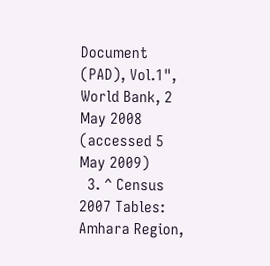Document (PAD), Vol.1", World Bank, 2 May 2008 (accessed 5 May 2009)
  3. ^ Census 2007 Tables: Amhara Region,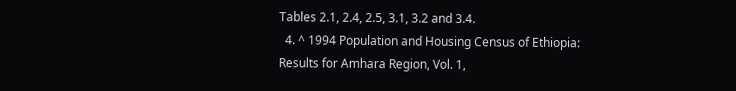Tables 2.1, 2.4, 2.5, 3.1, 3.2 and 3.4.
  4. ^ 1994 Population and Housing Census of Ethiopia: Results for Amhara Region, Vol. 1,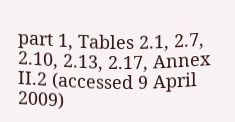part 1, Tables 2.1, 2.7, 2.10, 2.13, 2.17, Annex II.2 (accessed 9 April 2009)